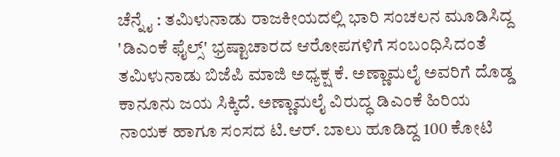ಚೆನ್ನೈ : ತಮಿಳುನಾಡು ರಾಜಕೀಯದಲ್ಲಿ ಭಾರಿ ಸಂಚಲನ ಮೂಡಿಸಿದ್ದ 'ಡಿಎಂಕೆ ಫೈಲ್ಸ್' ಭ್ರಷ್ಟಾಚಾರದ ಆರೋಪಗಳಿಗೆ ಸಂಬಂಧಿಸಿದಂತೆ ತಮಿಳುನಾಡು ಬಿಜೆಪಿ ಮಾಜಿ ಅಧ್ಯಕ್ಷ ಕೆ. ಅಣ್ಣಾಮಲೈ ಅವರಿಗೆ ದೊಡ್ಡ ಕಾನೂನು ಜಯ ಸಿಕ್ಕಿದೆ. ಅಣ್ಣಾಮಲೈ ವಿರುದ್ಧ ಡಿಎಂಕೆ ಹಿರಿಯ ನಾಯಕ ಹಾಗೂ ಸಂಸದ ಟಿ.ಆರ್. ಬಾಲು ಹೂಡಿದ್ದ 100 ಕೋಟಿ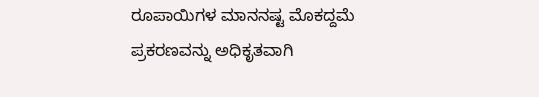ರೂಪಾಯಿಗಳ ಮಾನನಷ್ಟ ಮೊಕದ್ದಮೆ ಪ್ರಕರಣವನ್ನು ಅಧಿಕೃತವಾಗಿ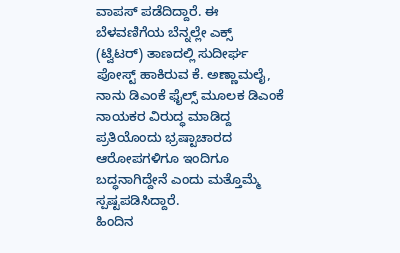ವಾಪಸ್ ಪಡೆದಿದ್ದಾರೆ. ಈ ಬೆಳವಣಿಗೆಯ ಬೆನ್ನಲ್ಲೇ ಎಕ್ಸ್ (ಟ್ವಿಟರ್) ತಾಣದಲ್ಲಿ ಸುದೀರ್ಘ ಪೋಸ್ಟ್ ಹಾಕಿರುವ ಕೆ. ಅಣ್ಣಾಮಲೈ, ನಾನು ಡಿಎಂಕೆ ಫೈಲ್ಸ್ ಮೂಲಕ ಡಿಎಂಕೆ ನಾಯಕರ ವಿರುದ್ಧ ಮಾಡಿದ್ದ ಪ್ರತಿಯೊಂದು ಭ್ರಷ್ಟಾಚಾರದ ಆರೋಪಗಳಿಗೂ ಇಂದಿಗೂ ಬದ್ಧನಾಗಿದ್ದೇನೆ ಎಂದು ಮತ್ತೊಮ್ಮೆ ಸ್ಪಷ್ಟಪಡಿಸಿದ್ದಾರೆ.
ಹಿಂದಿನ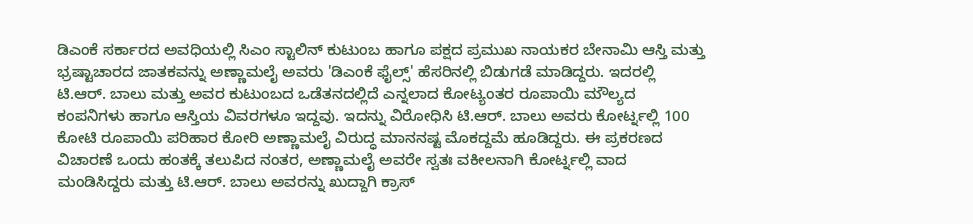ಡಿಎಂಕೆ ಸರ್ಕಾರದ ಅವಧಿಯಲ್ಲಿ ಸಿಎಂ ಸ್ಟಾಲಿನ್ ಕುಟುಂಬ ಹಾಗೂ ಪಕ್ಷದ ಪ್ರಮುಖ ನಾಯಕರ ಬೇನಾಮಿ ಆಸ್ತಿ ಮತ್ತು ಭ್ರಷ್ಟಾಚಾರದ ಜಾತಕವನ್ನು ಅಣ್ಣಾಮಲೈ ಅವರು 'ಡಿಎಂಕೆ ಫೈಲ್ಸ್' ಹೆಸರಿನಲ್ಲಿ ಬಿಡುಗಡೆ ಮಾಡಿದ್ದರು. ಇದರಲ್ಲಿ ಟಿ.ಆರ್. ಬಾಲು ಮತ್ತು ಅವರ ಕುಟುಂಬದ ಒಡೆತನದಲ್ಲಿದೆ ಎನ್ನಲಾದ ಕೋಟ್ಯಂತರ ರೂಪಾಯಿ ಮೌಲ್ಯದ ಕಂಪನಿಗಳು ಹಾಗೂ ಆಸ್ತಿಯ ವಿವರಗಳೂ ಇದ್ದವು. ಇದನ್ನು ವಿರೋಧಿಸಿ ಟಿ.ಆರ್. ಬಾಲು ಅವರು ಕೋರ್ಟ್ನಲ್ಲಿ 100 ಕೋಟಿ ರೂಪಾಯಿ ಪರಿಹಾರ ಕೋರಿ ಅಣ್ಣಾಮಲೈ ವಿರುದ್ಧ ಮಾನನಷ್ಟ ಮೊಕದ್ದಮೆ ಹೂಡಿದ್ದರು. ಈ ಪ್ರಕರಣದ ವಿಚಾರಣೆ ಒಂದು ಹಂತಕ್ಕೆ ತಲುಪಿದ ನಂತರ, ಅಣ್ಣಾಮಲೈ ಅವರೇ ಸ್ವತಃ ವಕೀಲನಾಗಿ ಕೋರ್ಟ್ನಲ್ಲಿ ವಾದ ಮಂಡಿಸಿದ್ದರು ಮತ್ತು ಟಿ.ಆರ್. ಬಾಲು ಅವರನ್ನು ಖುದ್ದಾಗಿ ಕ್ರಾಸ್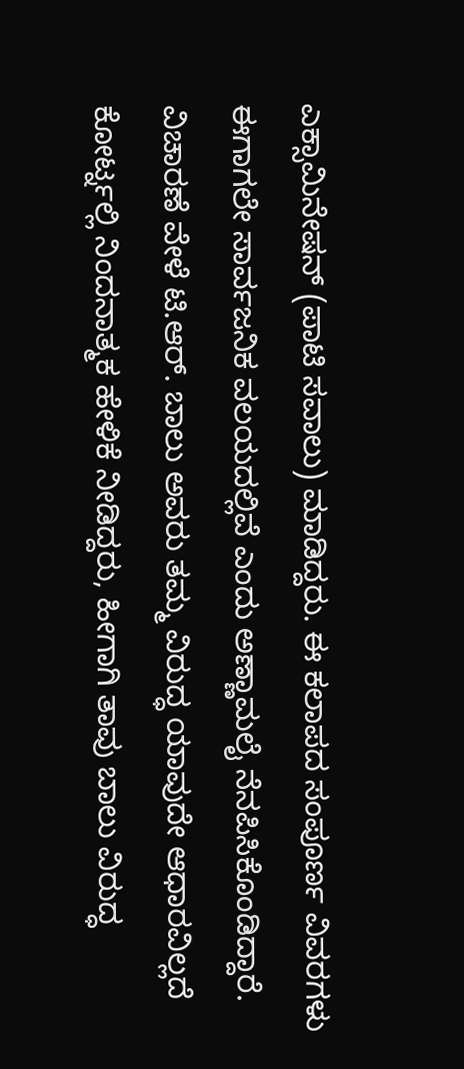ಎಕ್ಸಾಮಿನೇಷನ್ (ಪಾಟಿ ಸವಾಲು) ಮಾಡಿದ್ದರು. ಈ ಕಲಾಪದ ಸಂಪೂರ್ಣ ವಿವರಗಳು ಈಗಾಗಲೇ ಸಾರ್ವಜನಿಕ ವಲಯದಲ್ಲಿವೆ ಎಂದು ಅಣ್ಣಾಮಲೈ ನೆನಪಿಸಿಕೊಂಡಿದ್ದಾರೆ.
ವಿಚಾರಣೆ ವೇಳೆ ಟಿ.ಆರ್. ಬಾಲು ಅವರು ತಮ್ಮ ವಿರುದ್ಧ ಯಾವುದೇ ಆಧಾರವಿಲ್ಲದೆ ಕೋರ್ಟ್ನಲ್ಲಿ ನಿಂದನಾತ್ಮಕ ಹೇಳಿಕೆ ನೀಡಿದ್ದರು, ಹೀಗಾಗಿ ತಾವು ಬಾಲು ವಿರುದ್ಧ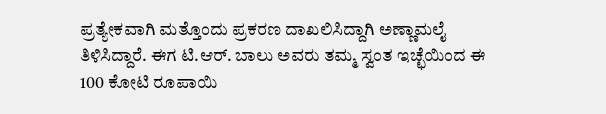ಪ್ರತ್ಯೇಕವಾಗಿ ಮತ್ತೊಂದು ಪ್ರಕರಣ ದಾಖಲಿಸಿದ್ದಾಗಿ ಅಣ್ಣಾಮಲೈ ತಿಳಿಸಿದ್ದಾರೆ. ಈಗ ಟಿ.ಆರ್. ಬಾಲು ಅವರು ತಮ್ಮ ಸ್ವಂತ ಇಚ್ಛೆಯಿಂದ ಈ 100 ಕೋಟಿ ರೂಪಾಯಿ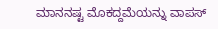ಮಾನನಷ್ಟ ಮೊಕದ್ದಮೆಯನ್ನು ವಾಪಸ್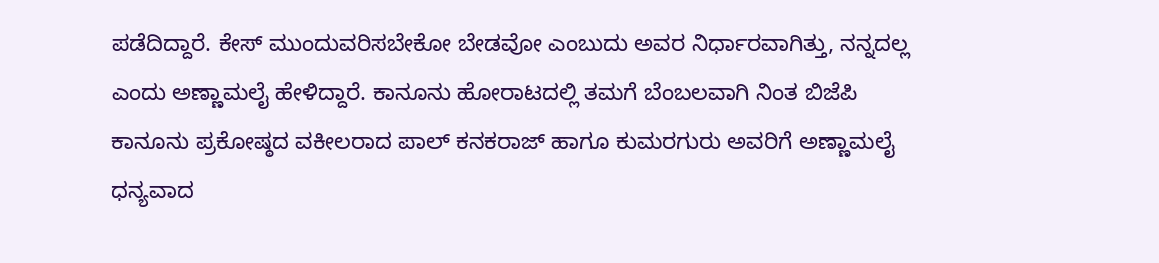ಪಡೆದಿದ್ದಾರೆ. ಕೇಸ್ ಮುಂದುವರಿಸಬೇಕೋ ಬೇಡವೋ ಎಂಬುದು ಅವರ ನಿರ್ಧಾರವಾಗಿತ್ತು, ನನ್ನದಲ್ಲ ಎಂದು ಅಣ್ಣಾಮಲೈ ಹೇಳಿದ್ದಾರೆ. ಕಾನೂನು ಹೋರಾಟದಲ್ಲಿ ತಮಗೆ ಬೆಂಬಲವಾಗಿ ನಿಂತ ಬಿಜೆಪಿ ಕಾನೂನು ಪ್ರಕೋಷ್ಠದ ವಕೀಲರಾದ ಪಾಲ್ ಕನಕರಾಜ್ ಹಾಗೂ ಕುಮರಗುರು ಅವರಿಗೆ ಅಣ್ಣಾಮಲೈ ಧನ್ಯವಾದ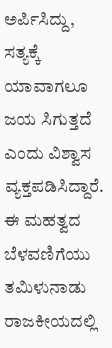ಅರ್ಪಿಸಿದ್ದು, ಸತ್ಯಕ್ಕೆ ಯಾವಾಗಲೂ ಜಯ ಸಿಗುತ್ತದೆ ಎಂದು ವಿಶ್ವಾಸ ವ್ಯಕ್ತಪಡಿಸಿದ್ದಾರೆ.
ಈ ಮಹತ್ವದ ಬೆಳವಣಿಗೆಯು ತಮಿಳುನಾಡು ರಾಜಕೀಯದಲ್ಲಿ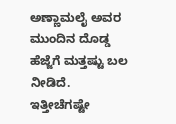ಅಣ್ಣಾಮಲೈ ಅವರ ಮುಂದಿನ ದೊಡ್ಡ ಹೆಜ್ಜೆಗೆ ಮತ್ತಷ್ಟು ಬಲ ನೀಡಿದೆ. ಇತ್ತೀಚೆಗಷ್ಟೇ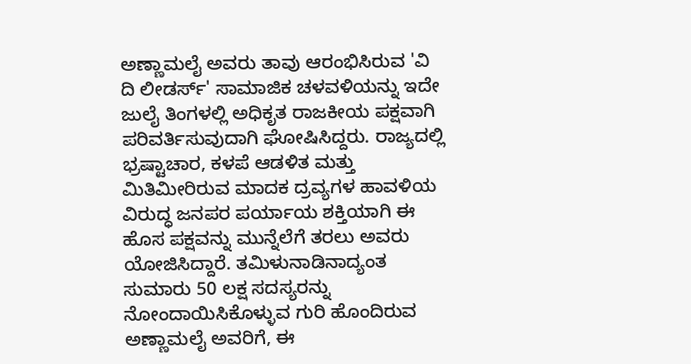ಅಣ್ಣಾಮಲೈ ಅವರು ತಾವು ಆರಂಭಿಸಿರುವ 'ವಿ ದಿ ಲೀಡರ್ಸ್' ಸಾಮಾಜಿಕ ಚಳವಳಿಯನ್ನು ಇದೇ ಜುಲೈ ತಿಂಗಳಲ್ಲಿ ಅಧಿಕೃತ ರಾಜಕೀಯ ಪಕ್ಷವಾಗಿ ಪರಿವರ್ತಿಸುವುದಾಗಿ ಘೋಷಿಸಿದ್ದರು. ರಾಜ್ಯದಲ್ಲಿ ಭ್ರಷ್ಟಾಚಾರ, ಕಳಪೆ ಆಡಳಿತ ಮತ್ತು ಮಿತಿಮೀರಿರುವ ಮಾದಕ ದ್ರವ್ಯಗಳ ಹಾವಳಿಯ ವಿರುದ್ಧ ಜನಪರ ಪರ್ಯಾಯ ಶಕ್ತಿಯಾಗಿ ಈ ಹೊಸ ಪಕ್ಷವನ್ನು ಮುನ್ನೆಲೆಗೆ ತರಲು ಅವರು ಯೋಜಿಸಿದ್ದಾರೆ. ತಮಿಳುನಾಡಿನಾದ್ಯಂತ ಸುಮಾರು 50 ಲಕ್ಷ ಸದಸ್ಯರನ್ನು ನೋಂದಾಯಿಸಿಕೊಳ್ಳುವ ಗುರಿ ಹೊಂದಿರುವ ಅಣ್ಣಾಮಲೈ ಅವರಿಗೆ, ಈ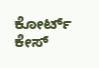ಕೋರ್ಟ್ ಕೇಸ್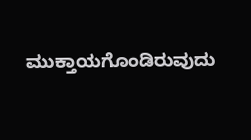ಮುಕ್ತಾಯಗೊಂಡಿರುವುದು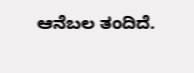ಆನೆಬಲ ತಂದಿದೆ.